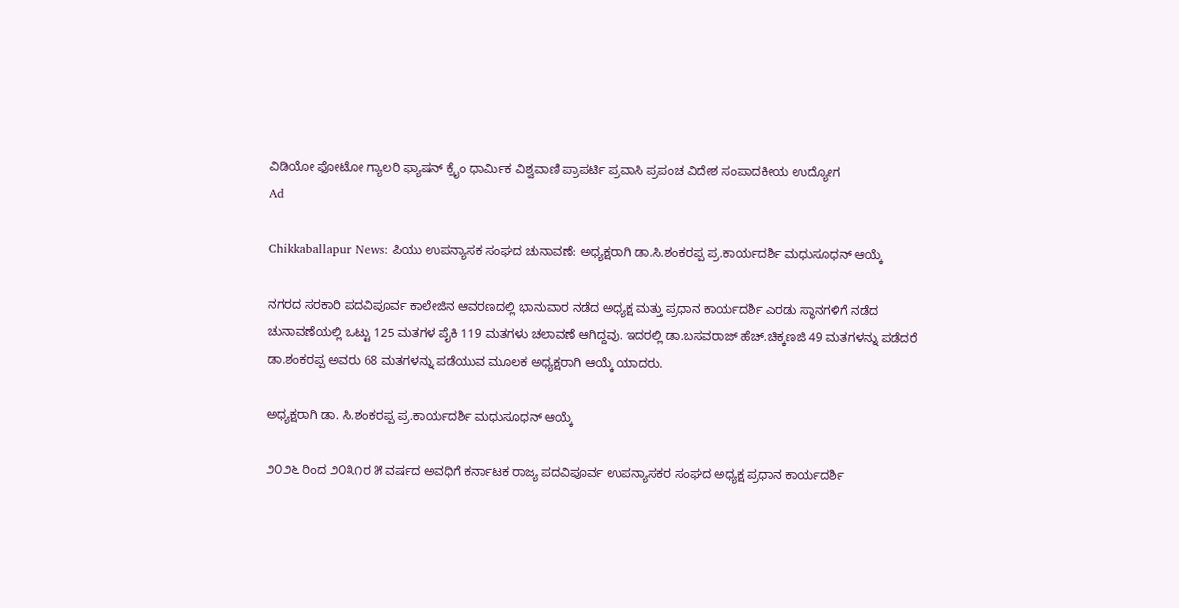ವಿಡಿಯೋ ಫೋಟೋ ಗ್ಯಾಲರಿ ಫ್ಯಾಷನ್ ಕ್ರೈಂ ಧಾರ್ಮಿಕ ವಿಶ್ವವಾಣಿ ಪ್ರಾಪರ್ಟಿ ಪ್ರವಾಸಿ ಪ್ರಪಂಚ ವಿದೇಶ ಸಂಪಾದಕೀಯ ಉದ್ಯೋಗ
Ad

Chikkaballapur News: ಪಿಯು ಉಪನ್ಯಾಸಕ ಸಂಘದ ಚುನಾವಣೆ: ಅಧ್ಯಕ್ಷರಾಗಿ ಡಾ.ಸಿ.ಶಂಕರಪ್ಪ ಪ್ರ.ಕಾರ್ಯದರ್ಶಿ ಮಧುಸೂಧನ್ ಆಯ್ಕೆ

ನಗರದ ಸರಕಾರಿ ಪದವಿಪೂರ್ವ ಕಾಲೇಜಿನ ಆವರಣದಲ್ಲಿ ಭಾನುವಾರ ನಡೆದ ಅಧ್ಯಕ್ಷ ಮತ್ತು ಪ್ರಧಾನ ಕಾರ್ಯದರ್ಶಿ ಎರಡು ಸ್ಥಾನಗಳಿಗೆ ನಡೆದ ಚುನಾವಣೆಯಲ್ಲಿ ಒಟ್ಟು 125 ಮತಗಳ ಪೈಕಿ 119 ಮತಗಳು ಚಲಾವಣೆ ಆಗಿದ್ದವು. ಇದರಲ್ಲಿ ಡಾ.ಬಸವರಾಜ್ ಹೆಚ್.ಚಿಕ್ಕಣಜಿ 49 ಮತಗಳನ್ನು ಪಡೆದರೆ ಡಾ.ಶಂಕರಪ್ಪ ಅವರು 68 ಮತಗಳನ್ನು ಪಡೆಯುವ ಮೂಲಕ ಅಧ್ಯಕ್ಷರಾಗಿ ಆಯ್ಕೆ ಯಾದರು.

ಅಧ್ಯಕ್ಷರಾಗಿ ಡಾ. ಸಿ.ಶಂಕರಪ್ಪ ಪ್ರ.ಕಾರ್ಯದರ್ಶಿ ಮಧುಸೂಧನ್ ಆಯ್ಕೆ

೨೦೨೬ ರಿಂದ ೨೦೩೧ರ ೫ ವರ್ಷದ ಅವಧಿಗೆ ಕರ್ನಾಟಕ ರಾಜ್ಯ ಪದವಿಪೂರ್ವ ಉಪನ್ಯಾಸಕರ ಸಂಘದ ಅಧ್ಯಕ್ಷ ಪ್ರಧಾನ ಕಾರ್ಯದರ್ಶಿ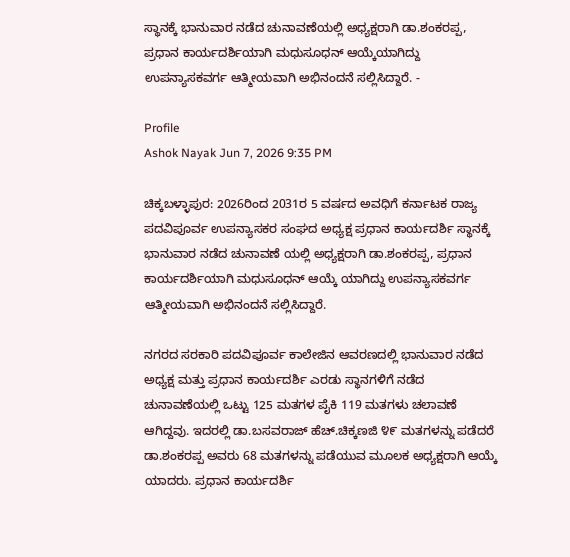ಸ್ಥಾನಕ್ಕೆ ಭಾನುವಾರ ನಡೆದ ಚುನಾವಣೆಯಲ್ಲಿ ಅಧ್ಯಕ್ಷರಾಗಿ ಡಾ.ಶಂಕರಪ್ಪ, ಪ್ರಧಾನ ಕಾರ್ಯದರ್ಶಿಯಾಗಿ ಮಧುಸೂಧನ್ ಆಯ್ಕೆಯಾಗಿದ್ದು ಉಪನ್ಯಾಸಕವರ್ಗ ಆತ್ಮೀಯವಾಗಿ ಅಭಿನಂದನೆ ಸಲ್ಲಿಸಿದ್ದಾರೆ. -

Profile
Ashok Nayak Jun 7, 2026 9:35 PM

ಚಿಕ್ಕಬಳ್ಳಾಪುರ: 2026ರಿಂದ 2031ರ 5 ವರ್ಷದ ಅವಧಿಗೆ ಕರ್ನಾಟಕ ರಾಜ್ಯ ಪದವಿಪೂರ್ವ ಉಪನ್ಯಾಸಕರ ಸಂಘದ ಅಧ್ಯಕ್ಷ ಪ್ರಧಾನ ಕಾರ್ಯದರ್ಶಿ ಸ್ಥಾನಕ್ಕೆ ಭಾನುವಾರ ನಡೆದ ಚುನಾವಣೆ ಯಲ್ಲಿ ಅಧ್ಯಕ್ಷರಾಗಿ ಡಾ.ಶಂಕರಪ್ಪ, ಪ್ರಧಾನ ಕಾರ್ಯದರ್ಶಿಯಾಗಿ ಮಧುಸೂಧನ್ ಆಯ್ಕೆ ಯಾಗಿದ್ದು ಉಪನ್ಯಾಸಕವರ್ಗ ಆತ್ಮೀಯವಾಗಿ ಅಭಿನಂದನೆ ಸಲ್ಲಿಸಿದ್ದಾರೆ.

ನಗರದ ಸರಕಾರಿ ಪದವಿಪೂರ್ವ ಕಾಲೇಜಿನ ಆವರಣದಲ್ಲಿ ಭಾನುವಾರ ನಡೆದ ಅಧ್ಯಕ್ಷ ಮತ್ತು ಪ್ರಧಾನ ಕಾರ್ಯದರ್ಶಿ ಎರಡು ಸ್ಥಾನಗಳಿಗೆ ನಡೆದ ಚುನಾವಣೆಯಲ್ಲಿ ಒಟ್ಟು 125 ಮತಗಳ ಪೈಕಿ 119 ಮತಗಳು ಚಲಾವಣೆ ಆಗಿದ್ದವು. ಇದರಲ್ಲಿ ಡಾ.ಬಸವರಾಜ್ ಹೆಚ್.ಚಿಕ್ಕಣಜಿ ೪೯ ಮತಗಳನ್ನು ಪಡೆದರೆ ಡಾ.ಶಂಕರಪ್ಪ ಅವರು 68 ಮತಗಳನ್ನು ಪಡೆಯುವ ಮೂಲಕ ಅಧ್ಯಕ್ಷರಾಗಿ ಆಯ್ಕೆ ಯಾದರು. ಪ್ರಧಾನ ಕಾರ್ಯದರ್ಶಿ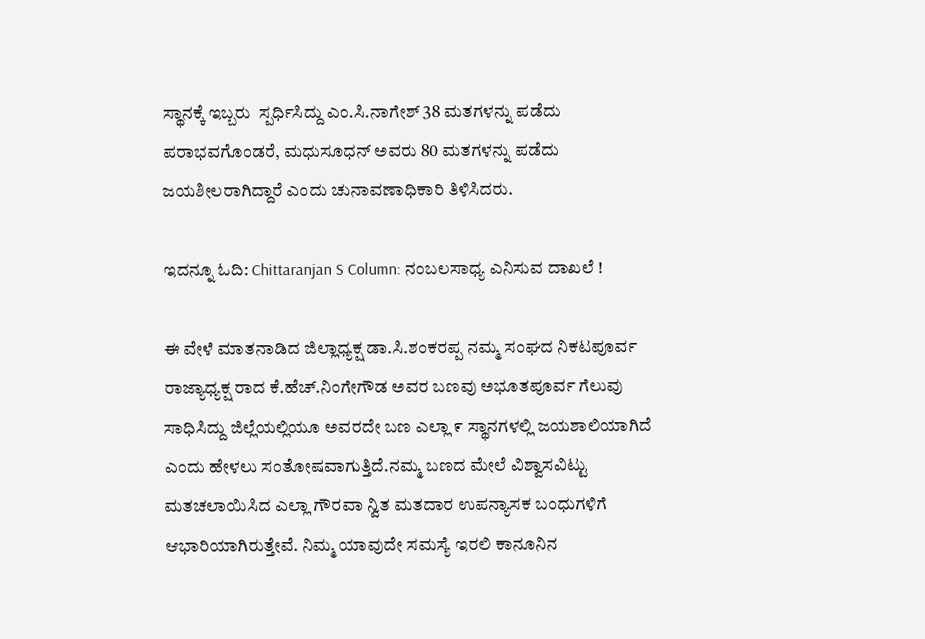ಸ್ಥಾನಕ್ಕೆ ಇಬ್ಬರು  ಸ್ಪರ್ಧಿಸಿದ್ದು ಎಂ.ಸಿ.ನಾಗೇಶ್ 38 ಮತಗಳನ್ನು ಪಡೆದು ಪರಾಭವಗೊಂಡರೆ, ಮಧುಸೂಧನ್ ಅವರು 80 ಮತಗಳನ್ನು ಪಡೆದು ಜಯಶೀಲರಾಗಿದ್ದಾರೆ ಎಂದು ಚುನಾವಣಾಧಿಕಾರಿ ತಿಳಿಸಿದರು.

ಇದನ್ನೂ ಓದಿ: Chittaranjan S Column: ನಂಬಲಸಾಧ್ಯ ಎನಿಸುವ ದಾಖಲೆ !

ಈ ವೇಳೆ ಮಾತನಾಡಿದ ಜಿಲ್ಲಾಧ್ಯಕ್ಷ ಡಾ.ಸಿ.ಶಂಕರಪ್ಪ ನಮ್ಮ ಸಂಘದ ನಿಕಟಪೂರ್ವ ರಾಜ್ಯಾಧ್ಯಕ್ಷ ರಾದ ಕೆ.ಹೆಚ್.ನಿಂಗೇಗೌಡ ಅವರ ಬಣವು ಅಭೂತಪೂರ್ವ ಗೆಲುವು ಸಾಧಿಸಿದ್ದು ಜಿಲ್ಲೆಯಲ್ಲಿಯೂ ಅವರದೇ ಬಣ ಎಲ್ಲಾ ೯ ಸ್ಥಾನಗಳಲ್ಲಿ ಜಯಶಾಲಿಯಾಗಿದೆ ಎಂದು ಹೇಳಲು ಸಂತೋಷವಾಗುತ್ತಿದೆ.ನಮ್ಮ ಬಣದ ಮೇಲೆ ವಿಶ್ವಾಸವಿಟ್ಟು ಮತಚಲಾಯಿಸಿದ ಎಲ್ಲಾ ಗೌರವಾ ನ್ವಿತ ಮತದಾರ ಉಪನ್ಯಾಸಕ ಬಂಧುಗಳಿಗೆ ಆಭಾರಿಯಾಗಿರುತ್ತೇವೆ. ನಿಮ್ಮ ಯಾವುದೇ ಸಮಸ್ಯೆ ಇರಲಿ ಕಾನೂನಿನ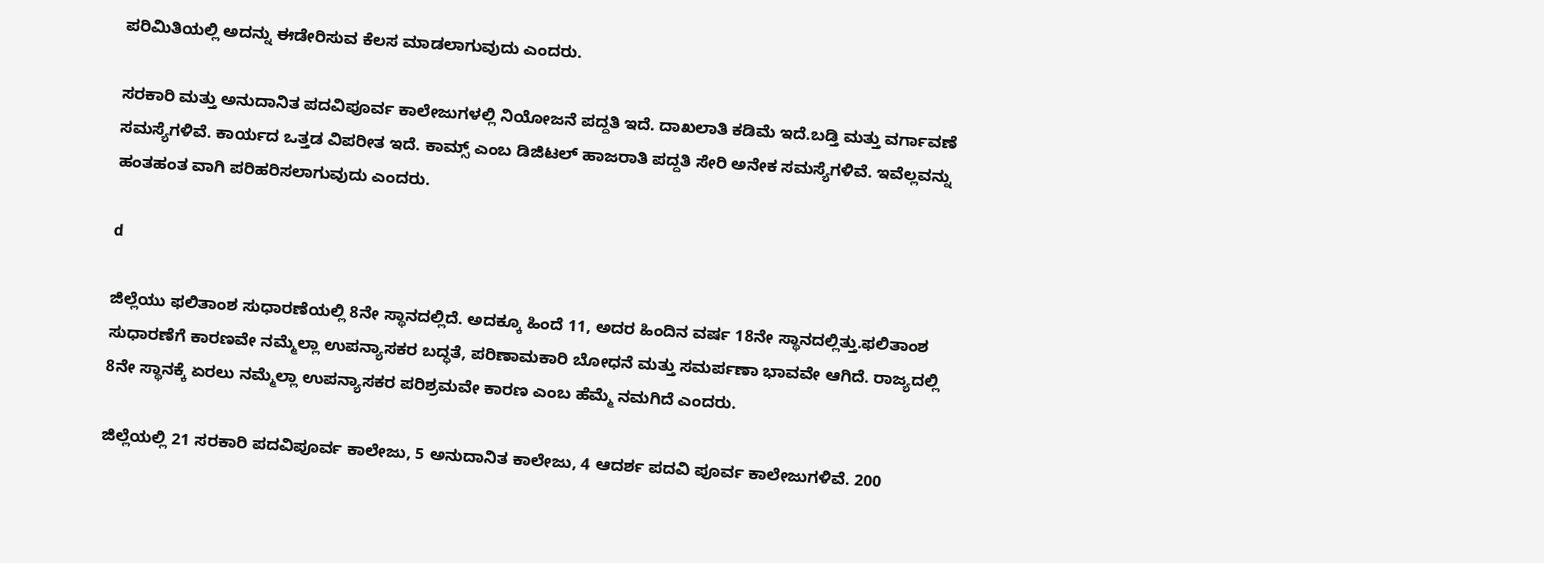ಪರಿಮಿತಿಯಲ್ಲಿ ಅದನ್ನು ಈಡೇರಿಸುವ ಕೆಲಸ ಮಾಡಲಾಗುವುದು ಎಂದರು.

ಸರಕಾರಿ ಮತ್ತು ಅನುದಾನಿತ ಪದವಿಪೂರ್ವ ಕಾಲೇಜುಗಳಲ್ಲಿ ನಿಯೋಜನೆ ಪದ್ದತಿ ಇದೆ. ದಾಖಲಾತಿ ಕಡಿಮೆ ಇದೆ.ಬಡ್ತಿ ಮತ್ತು ವರ್ಗಾವಣೆ ಸಮಸ್ಯೆಗಳಿವೆ. ಕಾರ್ಯದ ಒತ್ತಡ ವಿಪರೀತ ಇದೆ. ಕಾಮ್ಸ್ ಎಂಬ ಡಿಜಿಟಲ್ ಹಾಜರಾತಿ ಪದ್ದತಿ ಸೇರಿ ಅನೇಕ ಸಮಸ್ಯೆಗಳಿವೆ. ಇವೆಲ್ಲವನ್ನು ಹಂತಹಂತ ವಾಗಿ ಪರಿಹರಿಸಲಾಗುವುದು ಎಂದರು.

d

ಜಿಲ್ಲೆಯು ಫಲಿತಾಂಶ ಸುಧಾರಣೆಯಲ್ಲಿ 8ನೇ ಸ್ಥಾನದಲ್ಲಿದೆ. ಅದಕ್ಕೂ ಹಿಂದೆ 11, ಅದರ ಹಿಂದಿನ ವರ್ಷ 18ನೇ ಸ್ಥಾನದಲ್ಲಿತ್ತು.ಫಲಿತಾಂಶ ಸುಧಾರಣೆಗೆ ಕಾರಣವೇ ನಮ್ಮೆಲ್ಲಾ ಉಪನ್ಯಾಸಕರ ಬದ್ಧತೆ, ಪರಿಣಾಮಕಾರಿ ಬೋಧನೆ ಮತ್ತು ಸಮರ್ಪಣಾ ಭಾವವೇ ಆಗಿದೆ. ರಾಜ್ಯದಲ್ಲಿ 8ನೇ ಸ್ಥಾನಕ್ಕೆ ಏರಲು ನಮ್ಮೆಲ್ಲಾ ಉಪನ್ಯಾಸಕರ ಪರಿಶ್ರಮವೇ ಕಾರಣ ಎಂಬ ಹೆಮ್ಮೆ ನಮಗಿದೆ ಎಂದರು.

ಜಿಲ್ಲೆಯಲ್ಲಿ 21 ಸರಕಾರಿ ಪದವಿಪೂರ್ವ ಕಾಲೇಜು, 5 ಅನುದಾನಿತ ಕಾಲೇಜು, 4 ಆದರ್ಶ ಪದವಿ ಪೂರ್ವ ಕಾಲೇಜುಗಳಿವೆ. 200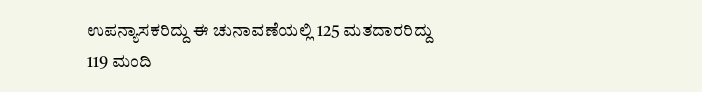ಉಪನ್ಯಾಸಕರಿದ್ದು ಈ ಚುನಾವಣೆಯಲ್ಲಿ 125 ಮತದಾರರಿದ್ದು 119 ಮಂದಿ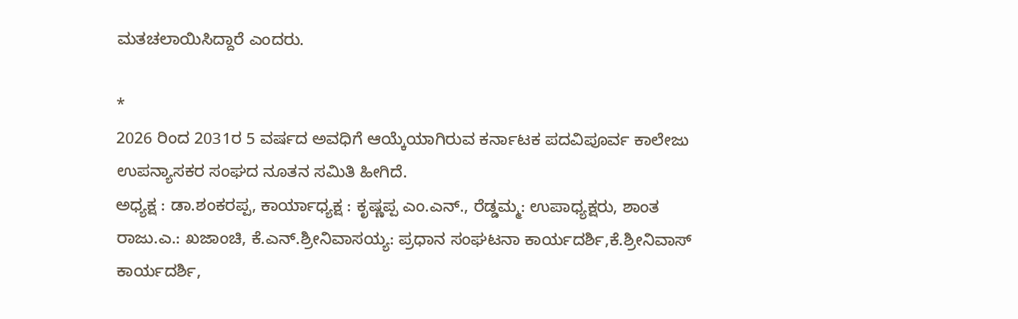ಮತಚಲಾಯಿಸಿದ್ದಾರೆ ಎಂದರು.

*
2026 ರಿಂದ 2031ರ 5 ವರ್ಷದ ಅವಧಿಗೆ ಆಯ್ಕೆಯಾಗಿರುವ ಕರ್ನಾಟಕ ಪದವಿಪೂರ್ವ ಕಾಲೇಜು ಉಪನ್ಯಾಸಕರ ಸಂಘದ ನೂತನ ಸಮಿತಿ ಹೀಗಿದೆ.
ಅಧ್ಯಕ್ಷ : ಡಾ.ಶಂಕರಪ್ಪ, ಕಾರ್ಯಾಧ್ಯಕ್ಷ : ಕೃಷ್ಣಪ್ಪ ಎಂ.ಎನ್., ರೆಡ್ಡಮ್ಮ: ಉಪಾಧ್ಯಕ್ಷರು, ಶಾಂತ ರಾಜು.ಎ.: ಖಜಾಂಚಿ, ಕೆ.ಎನ್.ಶ್ರೀನಿವಾಸಯ್ಯ: ಪ್ರಧಾನ ಸಂಘಟನಾ ಕಾರ್ಯದರ್ಶಿ,ಕೆ.ಶ್ರೀನಿವಾಸ್ ಕಾರ್ಯದರ್ಶಿ,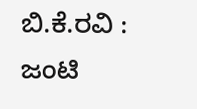ಬಿ.ಕೆ.ರವಿ : ಜಂಟಿ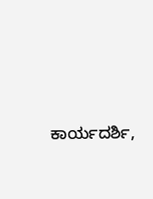ಕಾರ್ಯದರ್ಶಿ,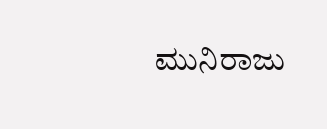ಮುನಿರಾಜು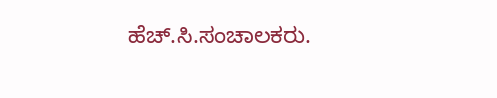ಹೆಚ್.ಸಿ.ಸಂಚಾಲಕರು.